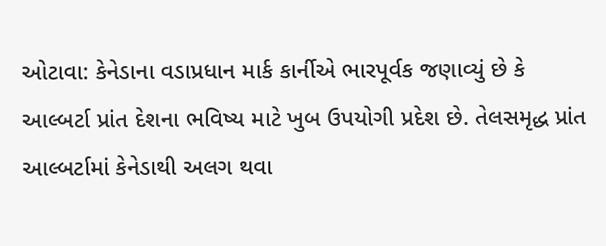ઓટાવા: કેનેડાના વડાપ્રધાન માર્ક કાર્નીએ ભારપૂર્વક જણાવ્યું છે કે આલ્બર્ટા પ્રાંત દેશના ભવિષ્ય માટે ખુબ ઉપયોગી પ્રદેશ છે. તેલસમૃદ્ધ પ્રાંત આલ્બર્ટામાં કેનેડાથી અલગ થવા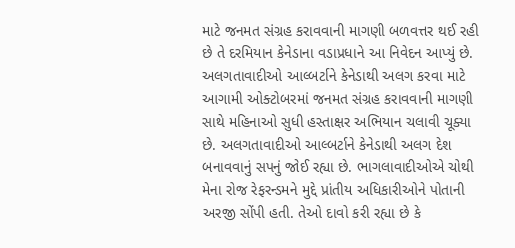માટે જનમત સંગ્રહ કરાવવાની માગણી બળવત્તર થઈ રહી છે તે દરમિયાન કેનેડાના વડાપ્રધાને આ નિવેદન આપ્યું છે.
અલગતાવાદીઓ આલ્બર્ટાને કેનેડાથી અલગ કરવા માટે આગામી ઓક્ટોબરમાં જનમત સંગ્રહ કરાવવાની માગણી સાથે મહિનાઓ સુધી હસ્તાક્ષર અભિયાન ચલાવી ચૂક્યા છે. અલગતાવાદીઓ આલ્બર્ટાને કેનેડાથી અલગ દેશ બનાવવાનું સપનું જોઈ રહ્યા છે. ભાગલાવાદીઓએ ચોથી મેના રોજ રેફરન્ડમને મુદ્દે પ્રાંતીય અધિકારીઓને પોતાની અરજી સોંપી હતી. તેઓ દાવો કરી રહ્યા છે કે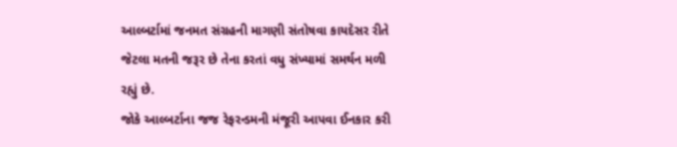આલ્બર્ટામાં જનમત સંગ્રહની માગણી સંતોષવા કાયદેસર રીતે જેટલા મતની જરૂર છે તેના કરતાં વધુ સંખ્યામાં સમર્થન મળી રહ્યું છે.
જોકે આલ્બર્ટાના જજ રેફરન્ડમની મંજૂરી આપવા ઈનકાર કરી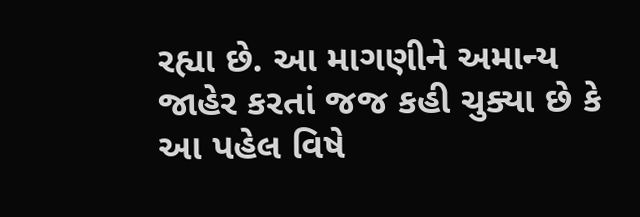રહ્યા છે. આ માગણીને અમાન્ય જાહેર કરતાં જજ કહી ચુક્યા છે કે આ પહેલ વિષે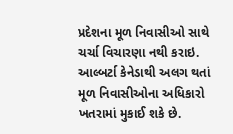પ્રદેશના મૂળ નિવાસીઓ સાથે ચર્ચા વિચારણા નથી કરાઇ. આલ્બર્ટા કેનેડાથી અલગ થતાં મૂળ નિવાસીઓના અધિકારો ખતરામાં મુકાઈ શકે છે.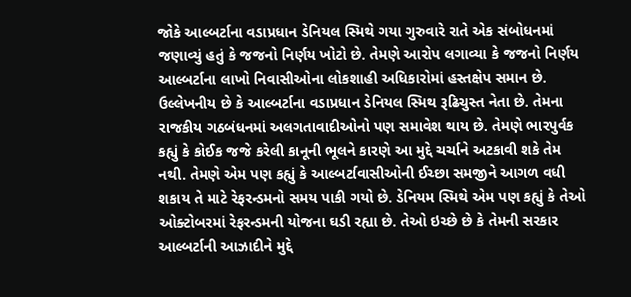જોકે આલ્બર્ટાના વડાપ્રધાન ડેનિયલ સ્મિથે ગયા ગુરુવારે રાતે એક સંબોધનમાં જણાવ્યું હતું કે જજનો નિર્ણય ખોટો છે. તેમણે આરોપ લગાવ્યા કે જજનો નિર્ણય આલ્બર્ટાના લાખો નિવાસીઓના લોકશાહી અધિકારોમાં હસ્તક્ષેપ સમાન છે.
ઉલ્લેખનીય છે કે આલ્બર્ટાના વડાપ્રધાન ડેનિયલ સ્મિથ રૂઢિચુસ્ત નેતા છે. તેમના રાજકીય ગઠબંધનમાં અલગતાવાદીઓનો પણ સમાવેશ થાય છે. તેમણે ભારપુર્વક કહ્યું કે કોઈક જજે કરેલી કાનૂની ભૂલને કારણે આ મુદ્દે ચર્ચાને અટકાવી શકે તેમ નથી. તેમણે એમ પણ કહ્યું કે આલ્બર્ટાવાસીઓની ઈચ્છા સમજીને આગળ વધી શકાય તે માટે રેફરન્ડમનો સમય પાકી ગયો છે. ડેનિયમ સ્મિથે એમ પણ કહ્યું કે તેઓ ઓક્ટોબરમાં રેફરન્ડમની યોજના ઘડી રહ્યા છે. તેઓ ઇચ્છે છે કે તેમની સરકાર આલ્બર્ટાની આઝાદીને મુદ્દે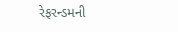રેફરન્ડમની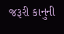જરૂરી કાનુની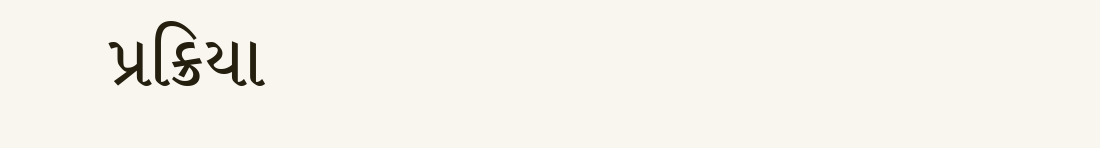પ્રક્રિયા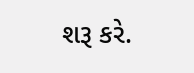શરૂ કરે.